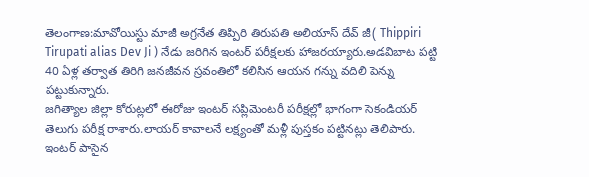తెలంగాణ:మావోయిస్టు మాజీ అగ్రనేత తిప్పిరి తిరుపతి అలియాస్ దేవ్ జీ( Thippiri Tirupati alias Dev Ji ) నేడు జరిగిన ఇంటర్ పరీక్షలకు హాజరయ్యారు.అడవిబాట పట్టి 40 ఏళ్ల తర్వాత తిరిగి జనజీవన స్రవంతిలో కలిసిన ఆయన గన్ను వదిలి పెన్ను పట్టుకున్నారు.
జగిత్యాల జిల్లా కోరుట్లలో ఈరోజు ఇంటర్ సప్లిమెంటరీ పరీక్షల్లో భాగంగా సెకండియర్ తెలుగు పరీక్ష రాశారు.లాయర్ కావాలనే లక్ష్యంతో మళ్లీ పుస్తకం పట్టినట్లు తెలిపారు.
ఇంటర్ పాసైన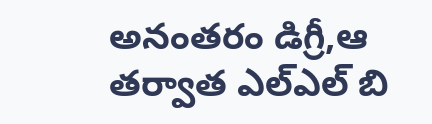అనంతరం డిగ్రీ,ఆ తర్వాత ఎల్ఎల్ బి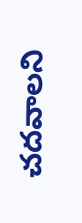చదవాలని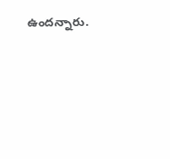ఉందన్నారు.